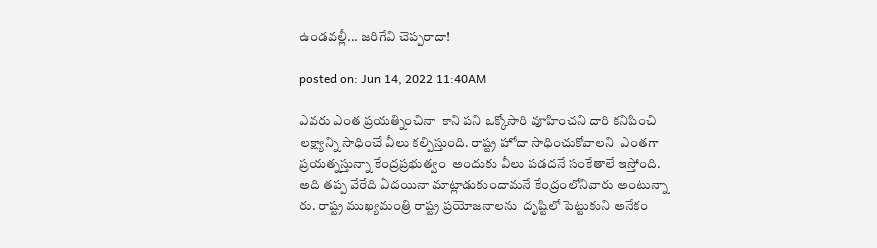ఉండ‌వ‌ల్లీ... జ‌రిగేవి చెప్ప‌రాదా!

posted on: Jun 14, 2022 11:40AM

ఎవ‌రు ఎంత ప్ర‌య‌త్నించినా  కాని ప‌ని ఒక్కోసారి వూహించ‌ని దారి క‌నిపించి ల‌క్ష్యాన్ని సాధించే వీలు క‌ల్పిస్తుంది. రాష్ట్ర హోదా సాధించుకోవాల‌ని  ఎంతగా ప్ర‌య‌త్నస్తున్నా కేంద్ర‌ప్ర‌భుత్వం  అందుకు వీలు ప‌డద‌నే సంకేతాలే ఇస్తోంది. అది త‌ప్ప వేరేది ఏద‌యినా మాట్లాడుకుందామ‌నే కేంద్రంలోనివారు అంటున్నా రు. రాష్ట్ర ముఖ్య‌మంత్రి రాష్ట్ర ప్రయోజ‌నాల‌ను  దృష్టిలో పెట్టుకుని అనేకం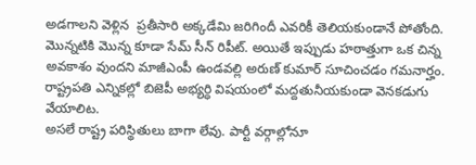అడ‌గాల‌ని వెళ్లిన  ప్ర‌తీసారి అక్కడేమి జ‌రిగిందీ ఎవ‌రికీ తెలియ‌కుండానే పోతోంది. మొన్న‌టికి మొన్న కూడా సేమ్ సీన్ రిపీట్‌. అయితే ఇప్పుడు హ‌ఠాత్తుగా ఒక చిన్న అవ‌కాశం వుంద‌ని మాజీఎంపీ ఉండ‌వ‌ల్లి అరుణ్ కుమార్ సూచించ‌డం గ‌మనార్హం. రాష్ట్ర‌ప‌తి ఎన్నిక‌ల్లో బిజెపీ అభ్య‌ర్ధి విష‌యంలో మ‌ద్ద‌తునీయ‌కుండా వెన‌క‌డుగు వేయాలిట‌.
అస‌లే రాష్ట్ర ప‌రిస్థితులు బాగా లేవు. పార్టీ వ‌ర్గాల్లోనూ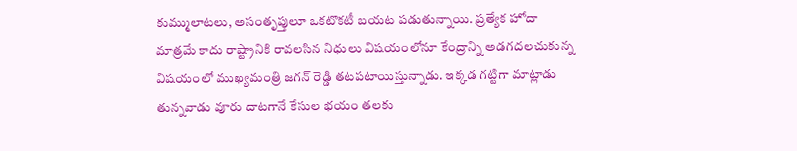కుమ్ములాట‌లు, అసంతృప్తులూ ఒక‌టొక‌టీ బ‌య‌ట ప‌డుతున్నాయి. ప్ర‌త్యేక హోదా మాత్ర‌మే కాదు రాష్ట్రానికి రావ‌ల‌సిన నిధులు విష‌యంలోనూ కేంద్రాన్ని అడ‌గ‌ద‌ల‌చుకున్న విష‌యంలో ముఖ్య‌మంత్రి జ‌గ‌న్ రెడ్డి త‌ట‌ప‌టాయిస్తున్నాడు. ఇక్క‌డ గ‌ట్టిగా మాట్లాడు తున్న‌వాడు వూరు దాట‌గానే కేసుల భ‌యం త‌ల‌కు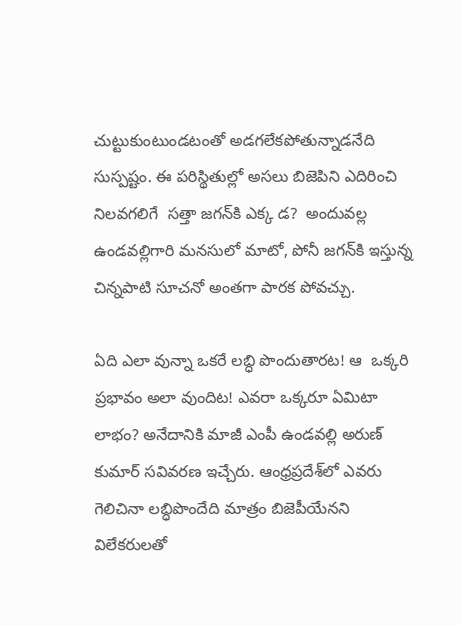చుట్టుకుంటుండ‌టంతో అడ‌గ‌లేక‌పోతున్నాడ‌నేది సుస్ప‌ష్టం. ఈ ప‌రిస్థితుల్లో అస‌లు బిజెపిని ఎదిరించి నిల‌వ‌గ‌లిగే  స‌త్తా జ‌గ‌న్‌కి ఎక్క డ‌?  అందువ‌ల్ల ఉండవ‌ల్లిగారి మ‌న‌సులో మాటో, పోనీ జ‌గ‌న్‌కి ఇస్తున్న చిన్న‌పాటి సూచ‌నో అంత‌గా పార‌క పోవ‌చ్చు.

ఏది ఎలా వున్నా ఒక‌రే ల‌బ్ధి పొందుతార‌ట‌! ఆ  ఒక్క‌రి ప్ర‌భావం అలా వుందిట‌! ఎవ‌రా ఒక్క‌రూ ఏమిటా లాభం? అనేదానికి మాజీ ఎంపీ ఉండ‌వ‌ల్లి అరుణ్ కుమార్ స‌వివ‌ర‌ణ ఇచ్చేరు. ఆంధ్ర‌ప్ర‌దేశ్‌లో ఎవరు గెలిచినా ల‌బ్ధిపొందేది మాత్రం బిజెపీయేన‌ని విలేక‌రుల‌తో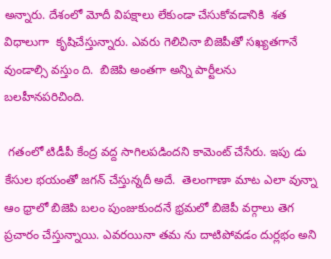అన్నారు. దేశంలో మోదీ విప‌క్షాలు లేకుండా చేసుకోవ‌డానికి  శ‌త విధాలుగా  కృషిచేస్తున్నారు. ఎవ‌రు గెలిచినా బిజెపీతో స‌ఖ్య‌త‌గానే వుండాల్సి వ‌స్తుం ది.  బిజెపి అంత‌గా అన్ని పార్టీల‌ను బ‌ల‌హీన‌ప‌రిచింది.

 గ‌తంలో టిడీపీ కేంద్ర వ‌ద్ద సాగిల‌ప‌డింద‌ని కామెంట్ చేసేరు. ఇపు డు కేసుల భ‌యంతో జ‌గ‌న్ చేస్తున్న‌దీ అదే.  తెలంగాణా మాట ఎలా వున్నా ఆం ధ్రాలో బిజెపి బ‌లం పుంజుకుంద‌నే భ్ర‌మ‌లో బిజెపీ వ‌ర్గాలు తెగ ప్ర‌చారం చేస్తున్నాయి. ఎవ‌ర‌యినా త‌మ ను దాటిపోవ‌డం దుర్ల‌భం అని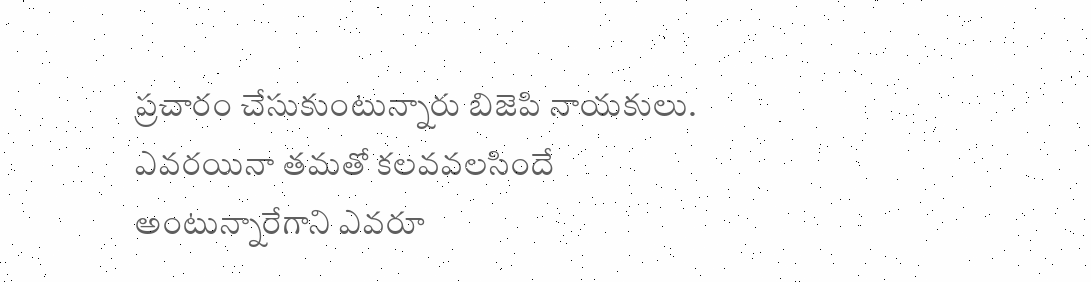ప్ర‌చారం చేసుకుంటున్నారు బిజెపి నాయ‌కులు. ఎవ‌ర‌యినా త‌మ‌తో క‌ల‌వ‌వ‌ల‌సిందే అంటున్నారేగాని ఎవ‌రూ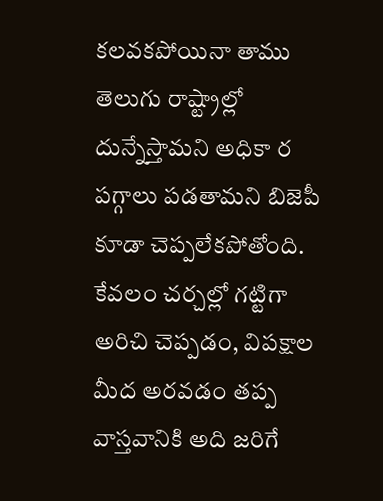క‌ల‌వ‌క‌పోయినా తాము తెలుగు రాష్ట్రాల్లో దున్నేస్తామ‌ని అధికా ర ప‌గ్గాలు ప‌డ‌తామ‌ని బిజెపీ కూడా చెప్ప‌లేక‌పోతోంది. కేవ‌లం చ‌ర్చ‌ల్లో గ‌ట్టిగా అరిచి చెప్ప‌డం, విపక్షాల మీద అర‌వ‌డం త‌ప్ప వాస్త‌వానికి అది జ‌రిగే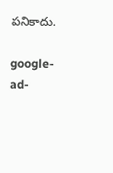ప‌నికాదు.

google-ad-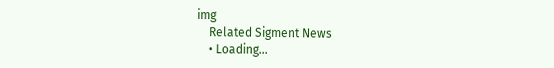img
    Related Sigment News
    • Loading...